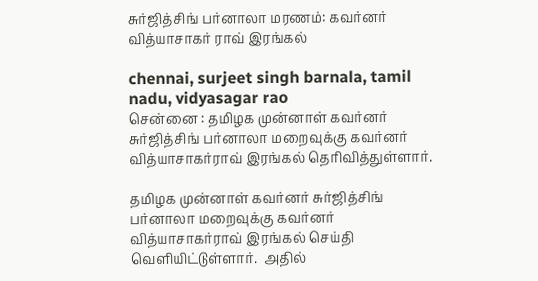சுர்ஜித்சிங் பர்னாலா மரணம்: கவர்னர் வித்யாசாகர் ராவ் இரங்கல்

chennai, surjeet singh barnala, tamil nadu, vidyasagar rao
சென்னை : தமிழக முன்னாள் கவர்னர் சுர்ஜித்சிங் பர்னாலா மறைவுக்கு கவர்னர் வித்யாசாகர்ராவ் இரங்கல் தெரிவித்துள்ளார்.

தமிழக முன்னாள் கவர்னர் சுர்ஜித்சிங் பர்னாலா மறைவுக்கு கவர்னர் வித்யாசாகர்ராவ் இரங்கல் செய்தி வெளியிட்டுள்ளார்.  அதில்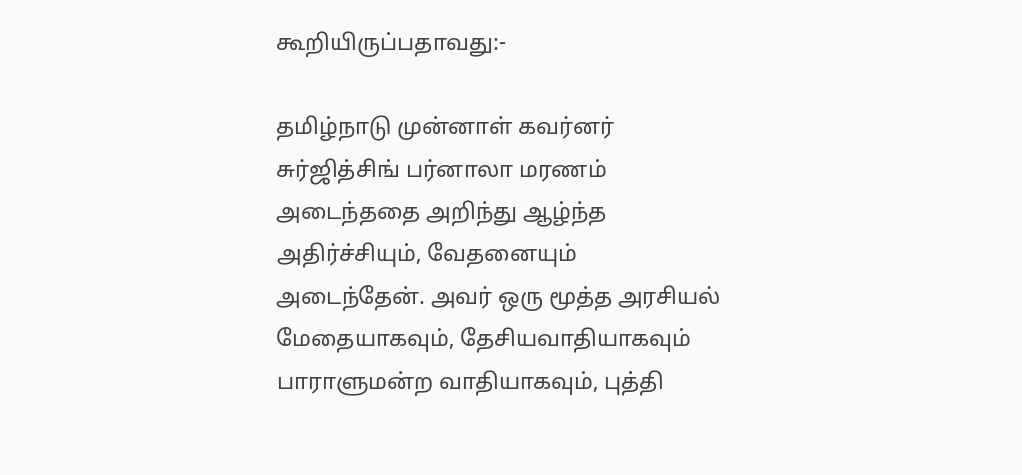கூறியிருப்பதாவது:-

தமிழ்நாடு முன்னாள் கவர்னர் சுர்ஜித்சிங் பர்னாலா மரணம் அடைந்ததை அறிந்து ஆழ்ந்த அதிர்ச்சியும், வேதனையும் அடைந்தேன். அவர் ஒரு மூத்த அரசியல் மேதையாகவும், தேசியவாதியாகவும் பாராளுமன்ற வாதியாகவும், புத்தி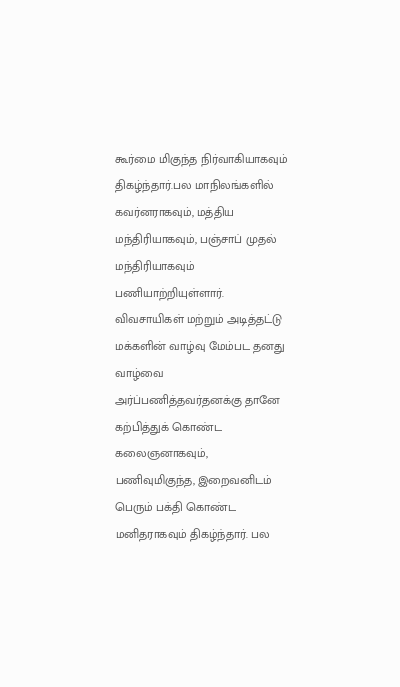கூர்மை மிகுந்த நிர்வாகியாகவும் திகழ்ந்தார்.பல மாநிலங்களில் கவர்னராகவும், மத்திய மந்திரியாகவும், பஞ்சாப் முதல் மந்திரியாகவும் பணியாற்றியுள்ளார். விவசாயிகள் மற்றும் அடித்தட்டு மக்களின் வாழ்வு மேம்பட தனது வாழ்வை அர்ப்பணித்தவர்தனக்கு தானே கற்பித்துக் கொண்ட கலைஞனாகவும், பணிவுமிகுந்த, இறைவனிடம் பெரும் பக்தி கொண்ட மனிதராகவும் திகழ்ந்தார். பல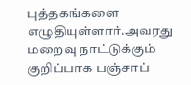புத்தகங்களை எழுதியுள்ளார்.அவரது மறைவு நாட்டுக்கும் குறிப்பாக பஞ்சாப்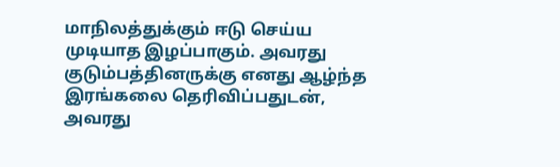மாநிலத்துக்கும் ஈடு செய்ய முடியாத இழப்பாகும். அவரது குடும்பத்தினருக்கு எனது ஆழ்ந்த இரங்கலை தெரிவிப்பதுடன், அவரது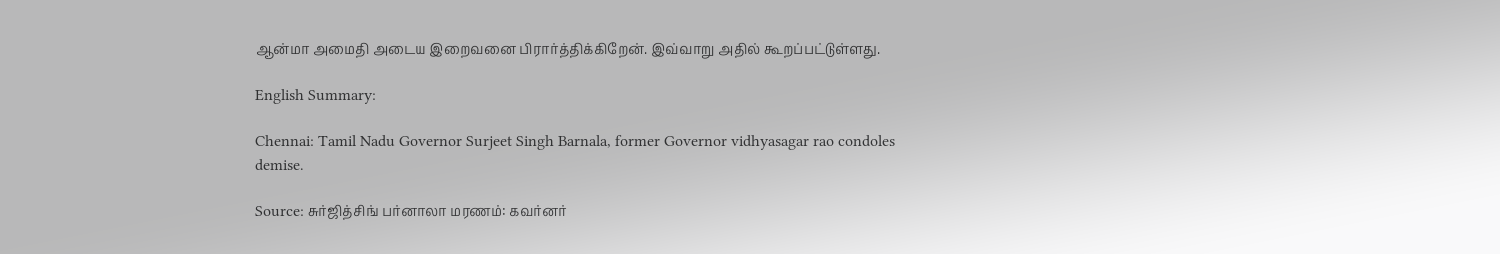ஆன்மா அமைதி அடைய இறைவனை பிரார்த்திக்கிறேன். இவ்வாறு அதில் கூறப்பட்டுள்ளது.

English Summary:

Chennai: Tamil Nadu Governor Surjeet Singh Barnala, former Governor vidhyasagar rao condoles demise.

Source: சுர்ஜித்சிங் பர்னாலா மரணம்: கவர்னர்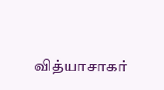வித்யாசாகர்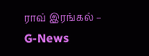ராவ் இரங்கல் – G-News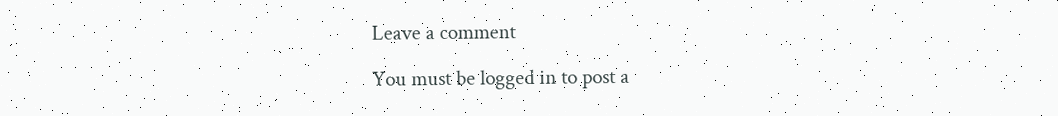Leave a comment

You must be logged in to post a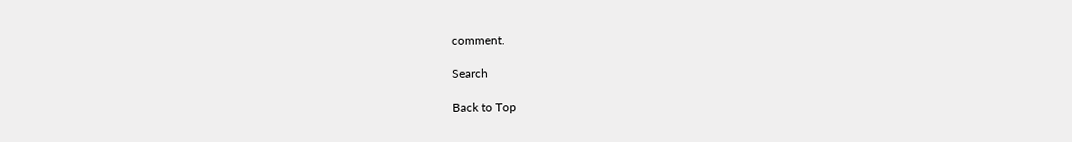comment.

Search

Back to Top